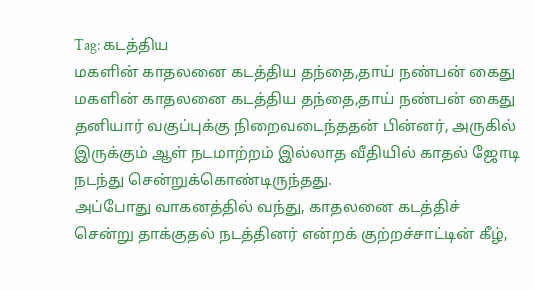Tag: கடத்திய
மகளின் காதலனை கடத்திய தந்தை,தாய் நண்பன் கைது
மகளின் காதலனை கடத்திய தந்தை,தாய் நண்பன் கைது
தனியார் வகுப்புக்கு நிறைவடைந்ததன் பின்னர், அருகில் இருக்கும் ஆள் நடமாற்றம் இல்லாத வீதியில் காதல் ஜோடி நடந்து சென்றுக்கொண்டிருந்தது.
அப்போது வாகனத்தில் வந்து, காதலனை கடத்திச் சென்று தாக்குதல் நடத்தினர் என்றக் குற்றச்சாட்டின் கீழ்,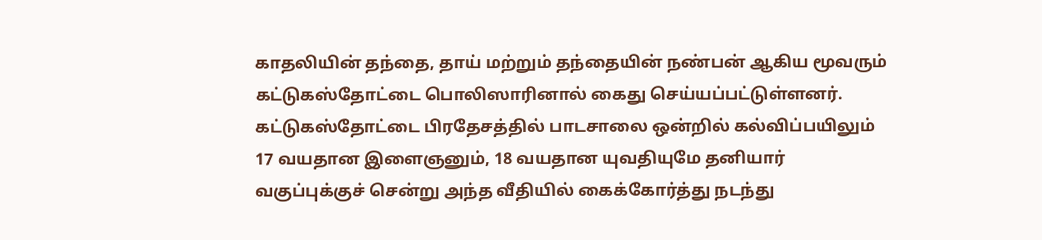காதலியின் தந்தை, தாய் மற்றும் தந்தையின் நண்பன் ஆகிய மூவரும் கட்டுகஸ்தோட்டை பொலிஸாரினால் கைது செய்யப்பட்டுள்ளனர்.
கட்டுகஸ்தோட்டை பிரதேசத்தில் பாடசாலை ஒன்றில் கல்விப்பயிலும் 17 வயதான இளைஞனும், 18 வயதான யுவதியுமே தனியார் வகுப்புக்குச் சென்று அந்த வீதியில் கைக்கோர்த்து நடந்து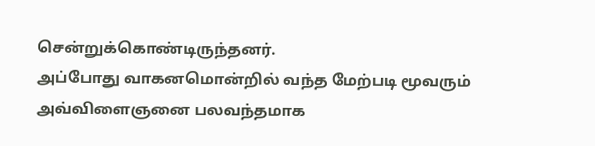சென்றுக்கொண்டிருந்தனர்.
அப்போது வாகனமொன்றில் வந்த மேற்படி மூவரும் அவ்விளைஞனை பலவந்தமாக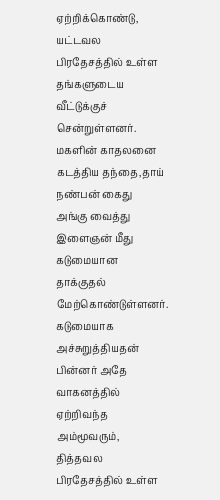ஏற்றிக்கொண்டு, யட்டவல பிரதேசத்தில் உள்ள தங்களுடைய வீட்டுக்குச் சென்றுள்ளனர்.
மகளின் காதலனை கடத்திய தந்தை,தாய் நண்பன் கைது
அங்கு வைத்து இளைஞன் மீது கடுமையான தாக்குதல் மேற்கொண்டுள்ளனர்.
கடுமையாக அச்சுறுத்தியதன் பின்னர் அதே வாகனத்தில் ஏற்றிவந்த அம்மூவரும், தித்தவல பிரதேசத்தில் உள்ள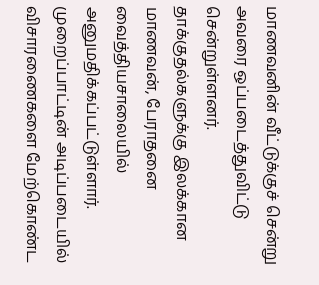மாணவனின் வீட்டுக்குச் சென்று அவரை ஒப்படைத்துவிட்டு சென்றுள்ளனர்.
தாக்குதல்களுக்கு இலக்கான மாணவன், பேராதனை வைத்தியசாலையில் அனுமதிக்கப்பட்டுள்ளார்.
முறைப்பாட்டின் அடிப்படையில் விசாரணைகளை மேற்கொண்ட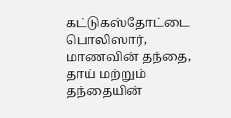கட்டுகஸ்தோட்டை பொலிஸார், மாணவின் தந்தை, தாய் மற்றும் தந்தையின்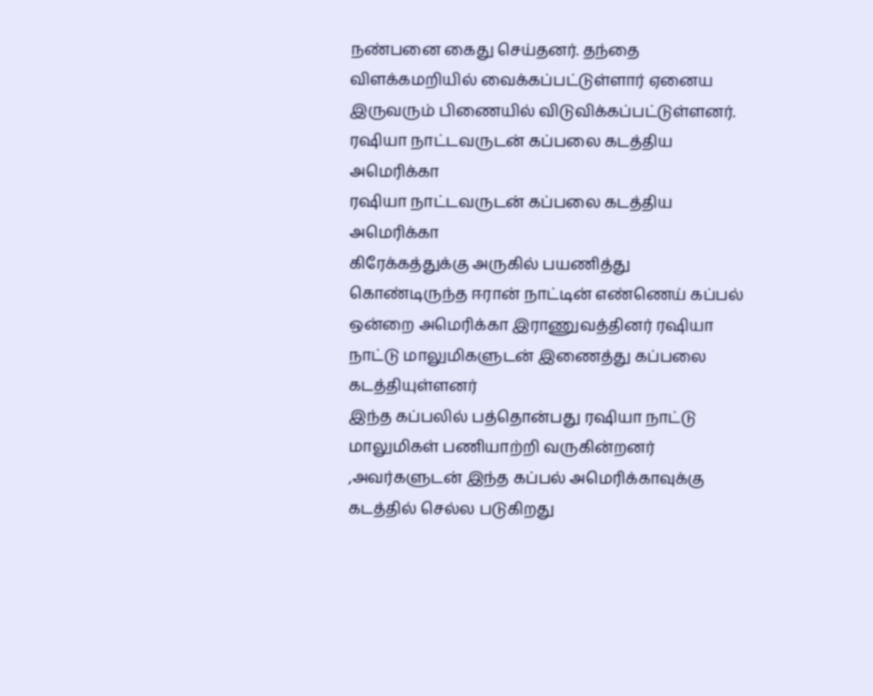நண்பனை கைது செய்தனர். தந்தை விளக்கமறியில் வைக்கப்பட்டுள்ளார் ஏனைய இருவரும் பிணையில் விடுவிக்கப்பட்டுள்ளனர்.
ரஷியா நாட்டவருடன் கப்பலை கடத்திய அமெரிக்கா
ரஷியா நாட்டவருடன் கப்பலை கடத்திய அமெரிக்கா
கிரேக்கத்துக்கு அருகில் பயணித்து கொண்டிருந்த ஈரான் நாட்டின் எண்ணெய் கப்பல்
ஒன்றை அமெரிக்கா இராணுவத்தினர் ரஷியா நாட்டு மாலுமிகளுடன் இணைத்து கப்பலை கடத்தியுள்ளனர்
இந்த கப்பலில் பத்தொன்பது ரஷியா நாட்டு மாலுமிகள் பணியாற்றி வருகின்றனர்
,அவர்களுடன் இந்த கப்பல் அமெரிக்காவுக்கு கடத்தில் செல்ல படுகிறது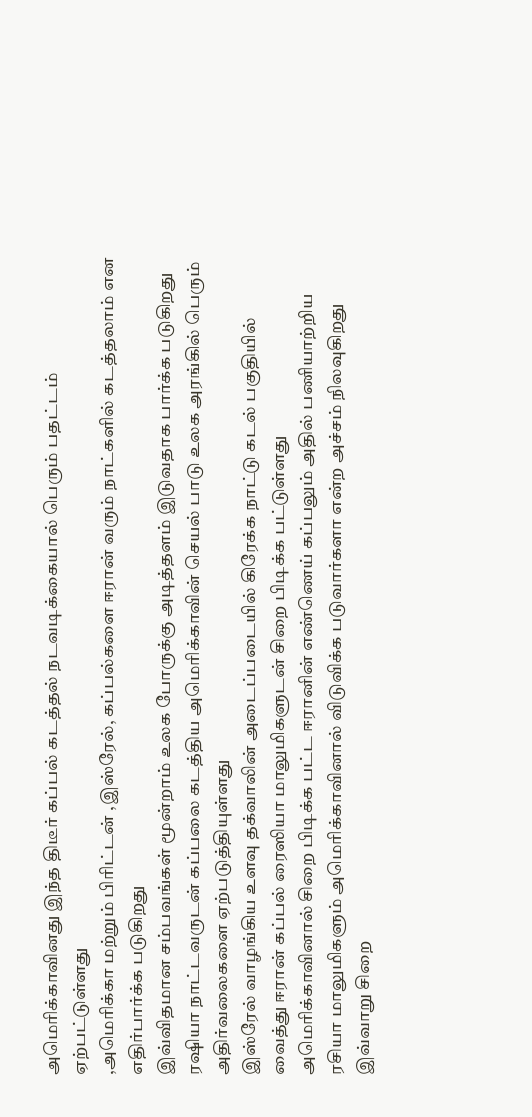அமெரிக்காவினது இந்த திடீர் கப்பல் கடத்தல் நடவடிக்கையால் பெரும் பதட்டம் ஏற்பட்டுள்ளது
,அமெரிக்கா மற்றும் பிரிட்டன் ,இஸ்ரேல், கப்பல்களை ஈரான் வரும் நாட்களில் கடத்தலாம் என எதிர்பார்க்க படுகிறது
இவ்விதமான சம்பவங்கள் மூன்றாம் உலக போருக்கு அடித்தளம் இடுவதாக பார்க்க படுகிறது
ரஷியா நாட்டவருடன் கப்பலை கடத்திய அமெரிக்காவின் செயல் பாடு உலக அரங்கில் பெரும் அதிர்வலைகளை ஏற்படுத்தியுள்ளது
இஸ்ரேல் வாழங்கிய உளவு தக்வாலின் அடைப்படையில் கிரேக்க நாட்டு கடல் பகுதியில் வைத்து ஈரான் கப்பல் ரைஸியா மாலுமிகளுடன் சிறை பிடிக்க பட்டுள்ளது
அமெரிக்காவினால் சிறை பிடிக்க பட்ட ஈரானின் எண்ணெய் கப்பலும் அதில் பணியாற்றிய ரசியா மாலுமிகளும் அமெரிக்காவினால் விடுவிக்க படுவார்களா என்ற அச்சம் நிலவுகிறது
இவ்வாறு சிறை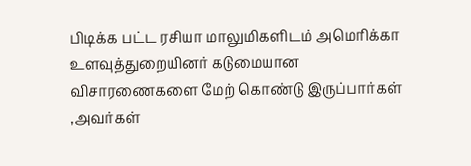பிடிக்க பட்ட ரசியா மாலுமிகளிடம் அமெரிக்கா உளவுத்துறையினர் கடுமையான விசாரணைகளை மேற் கொண்டு இருப்பார்கள் ,அவர்கள்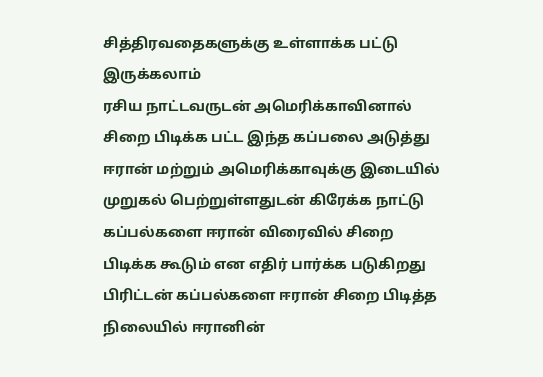சித்திரவதைகளுக்கு உள்ளாக்க பட்டு இருக்கலாம்
ரசிய நாட்டவருடன் அமெரிக்காவினால் சிறை பிடிக்க பட்ட இந்த கப்பலை அடுத்து ஈரான் மற்றும் அமெரிக்காவுக்கு இடையில் முறுகல் பெற்றுள்ளதுடன் கிரேக்க நாட்டு கப்பல்களை ஈரான் விரைவில் சிறை பிடிக்க கூடும் என எதிர் பார்க்க படுகிறது
பிரிட்டன் கப்பல்களை ஈரான் சிறை பிடித்த நிலையில் ஈரானின்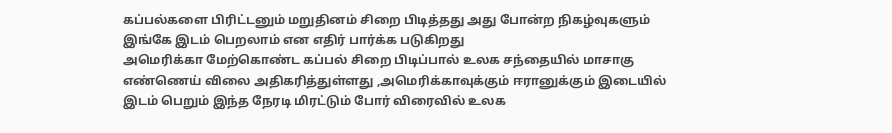கப்பல்களை பிரிட்டனும் மறுதினம் சிறை பிடித்தது அது போன்ற நிகழ்வுகளும் இங்கே இடம் பெறலாம் என எதிர் பார்க்க படுகிறது
அமெரிக்கா மேற்கொண்ட கப்பல் சிறை பிடிப்பால் உலக சந்தையில் மாசாகு எண்ணெய் விலை அதிகரித்துள்ளது ,அமெரிக்காவுக்கும் ஈரானுக்கும் இடையில் இடம் பெறும் இந்த நேரடி மிரட்டும் போர் விரைவில் உலக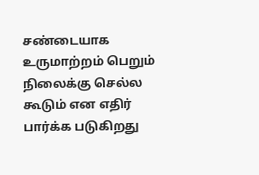சண்டையாக உருமாற்றம் பெறும் நிலைக்கு செல்ல கூடும் என எதிர் பார்க்க படுகிறது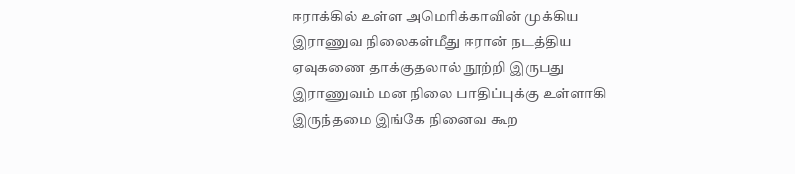ஈராக்கில் உள்ள அமெரிக்காவின் முக்கிய இராணுவ நிலைகள்மீது ஈரான் நடத்திய ஏவுகணை தாக்குதலால் நூற்றி இருபது இராணுவம் மன நிலை பாதிப்புக்கு உள்ளாகி இருந்தமை இங்கே நினைவ கூற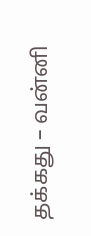தக்கது – வன்னி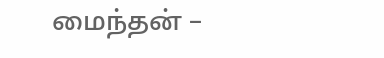மைந்தன் –